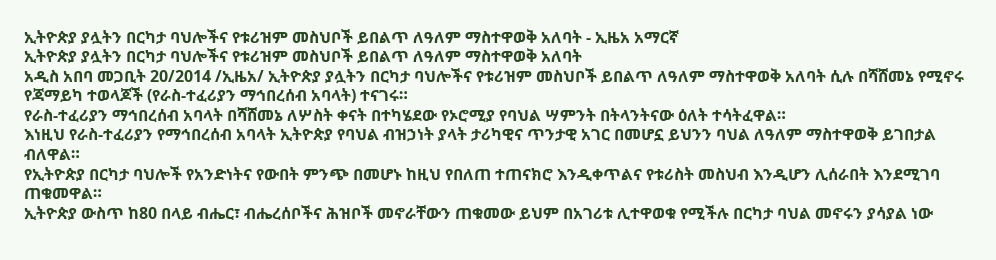ኢትዮጵያ ያሏትን በርካታ ባህሎችና የቱሪዝም መስህቦች ይበልጥ ለዓለም ማስተዋወቅ አለባት - ኢዜአ አማርኛ
ኢትዮጵያ ያሏትን በርካታ ባህሎችና የቱሪዝም መስህቦች ይበልጥ ለዓለም ማስተዋወቅ አለባት
አዲስ አበባ መጋቢት 20/2014 /ኢዜአ/ ኢትዮጵያ ያሏትን በርካታ ባህሎችና የቱሪዝም መስህቦች ይበልጥ ለዓለም ማስተዋወቅ አለባት ሲሉ በሻሸመኔ የሚኖሩ የጃማይካ ተወላጆች (የራስ-ተፈሪያን ማኅበረሰብ አባላት) ተናገሩ።
የራስ-ተፈሪያን ማኅበረሰብ አባላት በሻሸመኔ ለሦስት ቀናት በተካሄደው የኦሮሚያ የባህል ሣምንት በትላንትናው ዕለት ተሳትፈዋል።
እነዚህ የራስ-ተፈሪያን የማኅበረሰብ አባላት ኢትዮጵያ የባህል ብዝኃነት ያላት ታሪካዊና ጥንታዊ አገር በመሆኗ ይህንን ባህል ለዓለም ማስተዋወቅ ይገበታል ብለዋል።
የኢትዮጵያ በርካታ ባህሎች የአንድነትና የውበት ምንጭ በመሆኑ ከዚህ የበለጠ ተጠናክሮ እንዲቀጥልና የቱሪስት መስህብ እንዲሆን ሊሰራበት እንደሚገባ ጠቁመዋል።
ኢትዮጵያ ውስጥ ከ80 በላይ ብሔር፣ ብሔረሰቦችና ሕዝቦች መኖራቸውን ጠቁመው ይህም በአገሪቱ ሊተዋወቁ የሚችሉ በርካታ ባህል መኖሩን ያሳያል ነው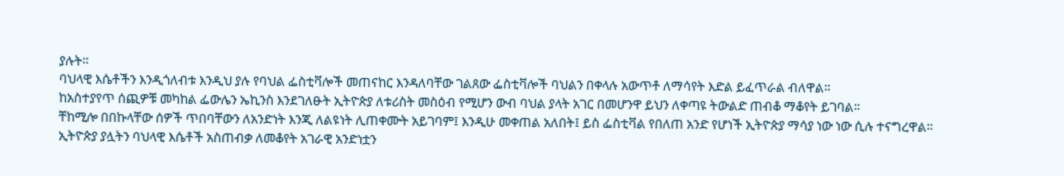ያሉት።
ባህላዊ እሴቶችን እንዲጎለብቱ እንዲህ ያሉ የባህል ፌስቲቫሎች መጠናከር እንዳለባቸው ገልጸው ፌስቲቫሎች ባህልን በቀላሉ አውጥቶ ለማሳየት እድል ይፈጥራል ብለዋል።
ከአስተያየጥ ሰጪዎቹ መካከል ፌውሌን ኤኪንስ እንደገለፁት ኢትዮጵያ ለቱሪስት መስዕብ የሚሆን ውብ ባህል ያላት አገር በመሆንዋ ይህን ለቀጣዩ ትውልድ ጠብቆ ማቆየት ይገባል፡፡
ቸከሚሎ በበኩላቸው ሰዎች ጥበባቸውን ለአንድነት እንጂ ለልዩነት ሊጠቀሙት አይገባም፤ እንዲሁ መቀጠል አለበት፤ ይስ ፌስቲቫል የበለጠ አንድ የሆነች ኢትዮጵያ ማሳያ ነው ነው ሲሉ ተናግረዋል።
ኢትዮጵያ ያሏትን ባህላዊ እሴቶች አስጠብቃ ለመቆየት አገራዊ አንድነቷን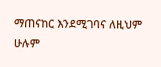ማጠናከር እንደሚገባና ለዚህም ሁሉም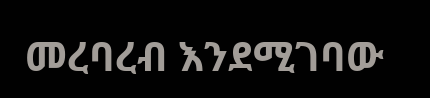መረባረብ እንደሚገባው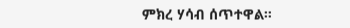ምክረ ሃሳብ ሰጥተዋል።